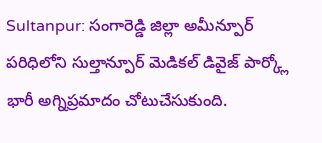Sultanpur: సంగారెడ్డి జిల్లా అమీన్పూర్ పరిధిలోని సుల్తాన్పూర్ మెడికల్ డివైజ్ పార్క్లో భారీ అగ్నిప్రమాదం చోటుచేసుకుంది.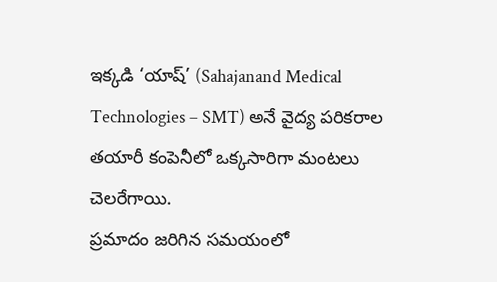ఇక్కడి ‘యాష్’ (Sahajanand Medical Technologies – SMT) అనే వైద్య పరికరాల తయారీ కంపెనీలో ఒక్కసారిగా మంటలు చెలరేగాయి.
ప్రమాదం జరిగిన సమయంలో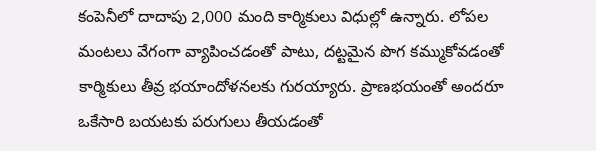కంపెనీలో దాదాపు 2,000 మంది కార్మికులు విధుల్లో ఉన్నారు. లోపల మంటలు వేగంగా వ్యాపించడంతో పాటు, దట్టమైన పొగ కమ్ముకోవడంతో కార్మికులు తీవ్ర భయాందోళనలకు గురయ్యారు. ప్రాణభయంతో అందరూ ఒకేసారి బయటకు పరుగులు తీయడంతో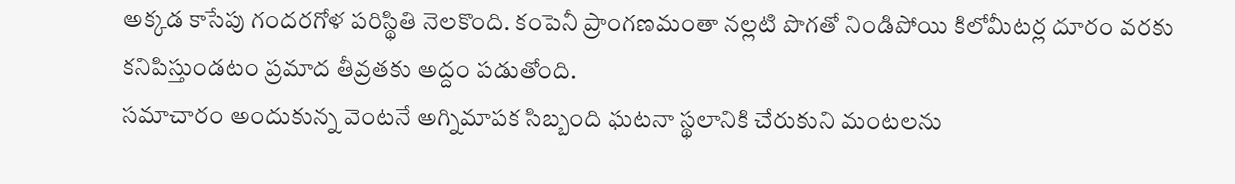అక్కడ కాసేపు గందరగోళ పరిస్థితి నెలకొంది. కంపెనీ ప్రాంగణమంతా నల్లటి పొగతో నిండిపోయి కిలోమీటర్ల దూరం వరకు కనిపిస్తుండటం ప్రమాద తీవ్రతకు అద్దం పడుతోంది.
సమాచారం అందుకున్న వెంటనే అగ్నిమాపక సిబ్బంది ఘటనా స్థలానికి చేరుకుని మంటలను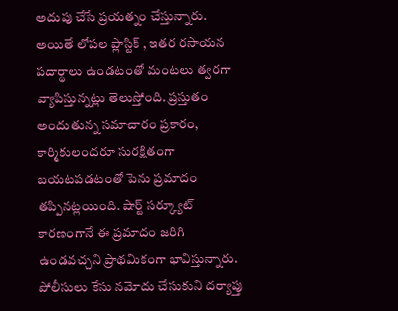అదుపు చేసే ప్రయత్నం చేస్తున్నారు. అయితే లోపల ప్లాస్టిక్ , ఇతర రసాయన పదార్థాలు ఉండటంతో మంటలు త్వరగా వ్యాపిస్తున్నట్లు తెలుస్తోంది. ప్రస్తుతం అందుతున్న సమాచారం ప్రకారం, కార్మికులందరూ సురక్షితంగా బయటపడటంతో పెను ప్రమాదం తప్పినట్లయింది. షార్ట్ సర్క్యూట్ కారణంగానే ఈ ప్రమాదం జరిగి ఉండవచ్చని ప్రాథమికంగా భావిస్తున్నారు. పోలీసులు కేసు నమోదు చేసుకుని దర్యాప్తు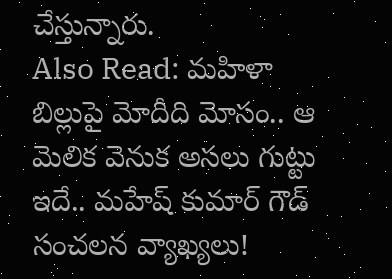చేస్తున్నారు.
Also Read: మహిళా బిల్లుపై మోదీది మోసం.. ఆ మెలిక వెనుక అసలు గుట్టు ఇదే.. మహేష్ కుమార్ గౌడ్ సంచలన వ్యాఖ్యలు!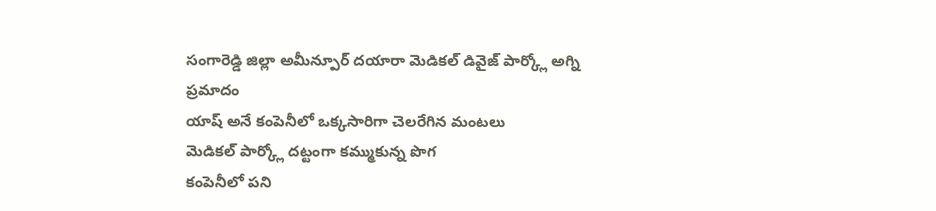సంగారెడ్డి జిల్లా అమీన్పూర్ దయారా మెడికల్ డివైజ్ పార్క్లో అగ్ని ప్రమాదం
యాష్ అనే కంపెనీలో ఒక్కసారిగా చెలరేగిన మంటలు
మెడికల్ పార్క్లో దట్టంగా కమ్ముకున్న పొగ
కంపెనీలో పని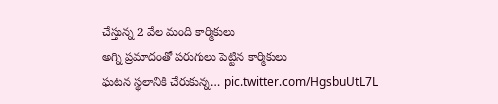చేస్తున్న 2 వేల మంది కార్మికులు
అగ్ని ప్రమాదంతో పరుగులు పెట్టిన కార్మికులు
ఘటన స్థలానికి చేరుకున్న… pic.twitter.com/HgsbuUtL7L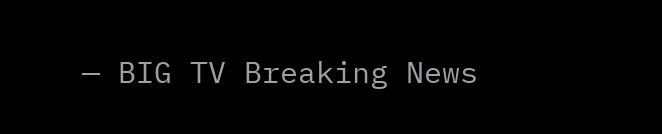— BIG TV Breaking News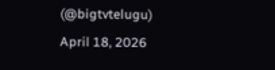(@bigtvtelugu) April 18, 2026